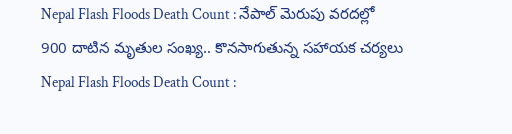Nepal Flash Floods Death Count : నేపాల్ మెరుపు వరదల్లో 900 దాటిన మృతుల సంఖ్య.. కొనసాగుతున్న సహాయక చర్యలు
Nepal Flash Floods Death Count :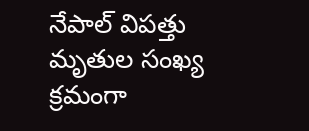నేపాల్ విపత్తు మృతుల సంఖ్య క్రమంగా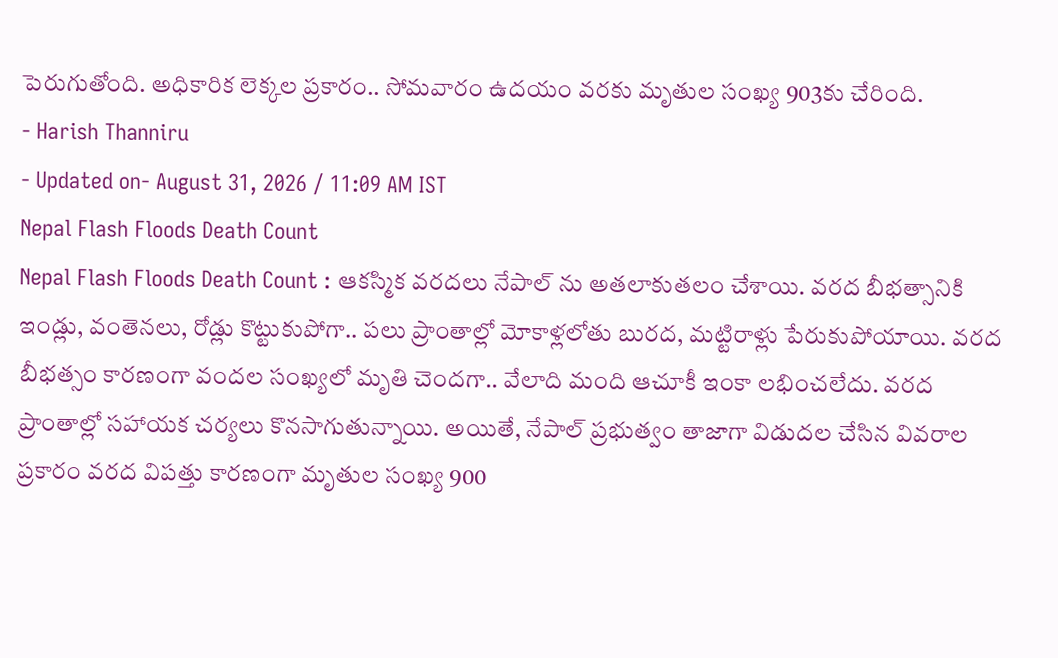పెరుగుతోంది. అధికారిక లెక్కల ప్రకారం.. సోమవారం ఉదయం వరకు మృతుల సంఖ్య 903కు చేరింది.
- Harish Thanniru
- Updated on- August 31, 2026 / 11:09 AM IST
Nepal Flash Floods Death Count
Nepal Flash Floods Death Count : ఆకస్మిక వరదలు నేపాల్ ను అతలాకుతలం చేశాయి. వరద బీభత్సానికి ఇండ్లు, వంతెనలు, రోడ్లు కొట్టుకుపోగా.. పలు ప్రాంతాల్లో మోకాళ్లలోతు బురద, మట్టిరాళ్లు పేరుకుపోయాయి. వరద బీభత్సం కారణంగా వందల సంఖ్యలో మృతి చెందగా.. వేలాది మంది ఆచూకీ ఇంకా లభించలేదు. వరద ప్రాంతాల్లో సహాయక చర్యలు కొనసాగుతున్నాయి. అయితే, నేపాల్ ప్రభుత్వం తాజాగా విడుదల చేసిన వివరాల ప్రకారం వరద విపత్తు కారణంగా మృతుల సంఖ్య 900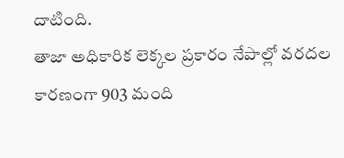దాటింది.
తాజా అధికారిక లెక్కల ప్రకారం నేపాల్లో వరదల కారణంగా 903 మంది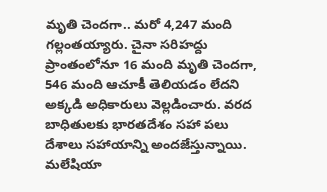మృతి చెందగా.. మరో 4,247 మంది గల్లంతయ్యారు. చైనా సరిహద్దు ప్రాంతంలోనూ 16 మంది మృతి చెందగా, 546 మంది ఆచూకీ తెలియడం లేదని అక్కడి అధికారులు వెల్లడించారు. వరద బాధితులకు భారతదేశం సహా పలు దేశాలు సహాయాన్ని అందజేస్తున్నాయి. మలేషియా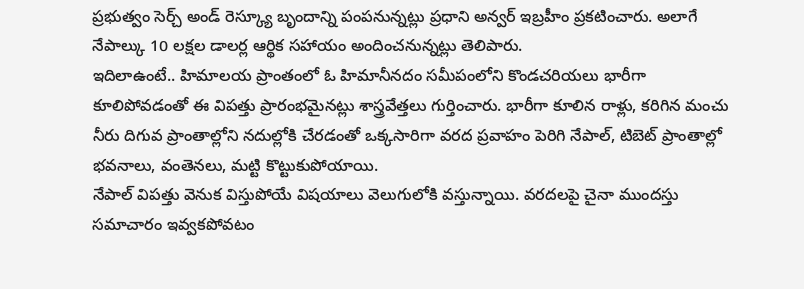ప్రభుత్వం సెర్చ్ అండ్ రెస్క్యూ బృందాన్ని పంపనున్నట్లు ప్రధాని అన్వర్ ఇబ్రహీం ప్రకటించారు. అలాగే నేపాల్కు 10 లక్షల డాలర్ల ఆర్థిక సహాయం అందించనున్నట్లు తెలిపారు.
ఇదిలాఉంటే.. హిమాలయ ప్రాంతంలో ఓ హిమానీనదం సమీపంలోని కొండచరియలు భారీగా కూలిపోవడంతో ఈ విపత్తు ప్రారంభమైనట్లు శాస్త్రవేత్తలు గుర్తించారు. భారీగా కూలిన రాళ్లు, కరిగిన మంచు నీరు దిగువ ప్రాంతాల్లోని నదుల్లోకి చేరడంతో ఒక్కసారిగా వరద ప్రవాహం పెరిగి నేపాల్, టిబెట్ ప్రాంతాల్లో భవనాలు, వంతెనలు, మట్టి కొట్టుకుపోయాయి.
నేపాల్ విపత్తు వెనుక విస్తుపోయే విషయాలు వెలుగులోకి వస్తున్నాయి. వరదలపై చైనా ముందస్తు సమాచారం ఇవ్వకపోవటం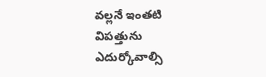వల్లనే ఇంతటి విపత్తును ఎదుర్కోవాల్సి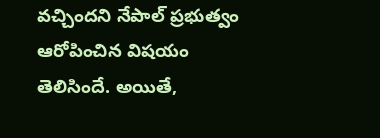వచ్చిందని నేపాల్ ప్రభుత్వం ఆరోపించిన విషయం తెలిసిందే. అయితే,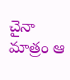చైనా మాత్రం ఆ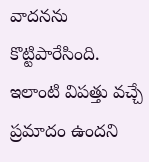వాదనను కొట్టిపారేసింది. ఇలాంటి విపత్తు వచ్చే ప్రమాదం ఉందని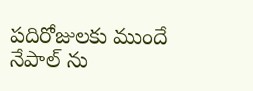పదిరోజులకు ముందే నేపాల్ ను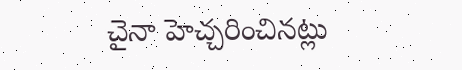చైనా హెచ్చరించినట్లు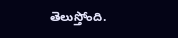తెలుస్తోంది.